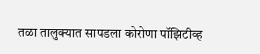तळा तालुक्यात सापडला कोरोणा पॉझिटीव्ह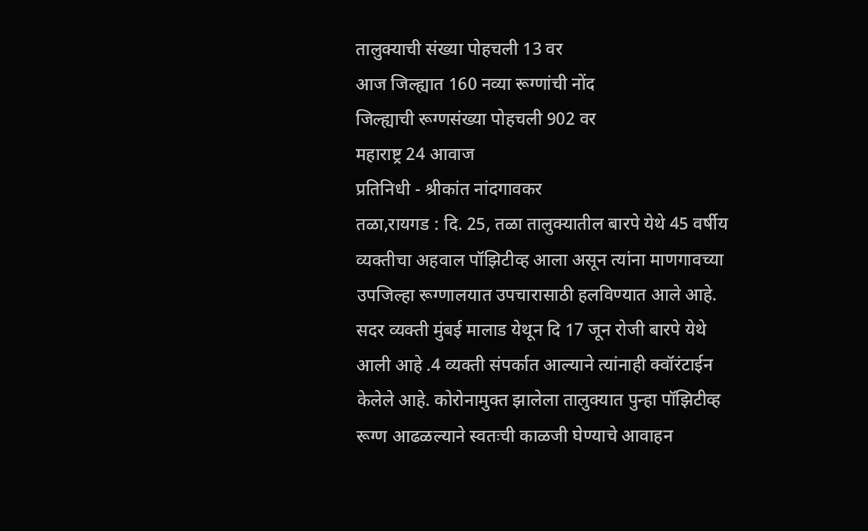तालुक्याची संख्या पोहचली 13 वर
आज जिल्ह्यात 160 नव्या रूग्णांची नोंद
जिल्ह्याची रूग्णसंख्या पोहचली 902 वर
महाराष्ट्र 24 आवाज
प्रतिनिधी - श्रीकांत नांदगावकर
तळा,रायगड : दि. 25, तळा तालुक्यातील बारपे येथे 45 वर्षीय व्यक्तीचा अहवाल पॉझिटीव्ह आला असून त्यांना माणगावच्या उपजिल्हा रूग्णालयात उपचारासाठी हलविण्यात आले आहे. सदर व्यक्ती मुंबई मालाड येथून दि 17 जून रोजी बारपे येथे आली आहे .4 व्यक्ती संपर्कात आल्याने त्यांनाही क्वॉरंटाईन केलेले आहे. कोरोनामुक्त झालेला तालुक्यात पुन्हा पॉझिटीव्ह रूग्ण आढळल्याने स्वतःची काळजी घेण्याचे आवाहन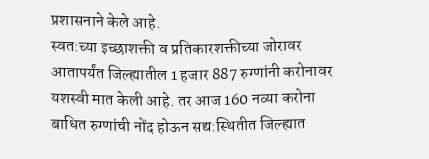प्रशासनाने केले आहे.
स्वत:च्या इच्छाशक्ती व प्रतिकारशक्तीच्या जोरावर आतापर्यंत जिल्ह्यातील 1 हजार 887 रुग्णांनी करोनावर यशस्वी मात केली आहे. तर आज 160 नव्या करोना बाधित रुग्णांची नोंद होऊन सद्य:स्थितीत जिल्ह्यात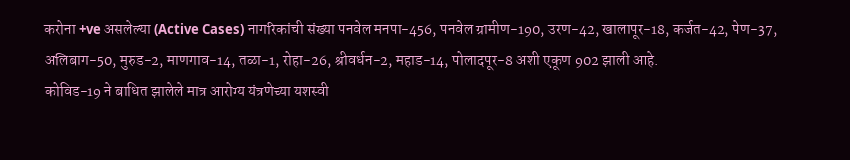करोना +ve असलेल्या (Active Cases) नागरिकांची संख्या पनवेल मनपा-456, पनवेल ग्रामीण-190, उरण-42, खालापूर-18, कर्जत-42, पेण-37, अलिबाग-50, मुरुड-2, माणगाव-14, तळा-1, रोहा-26, श्रीवर्धन-2, महाड-14, पोलादपूर-8 अशी एकूण 902 झाली आहे.
कोविड-19 ने बाधित झालेले मात्र आरोग्य यंत्रणेच्या यशस्वी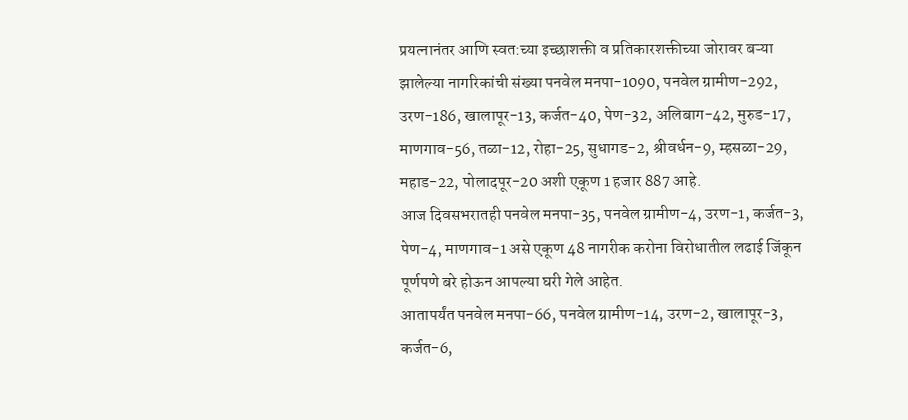प्रयत्नानंतर आणि स्वत:च्या इच्छाशक्ती व प्रतिकारशक्तीच्या जोरावर बऱ्या झालेल्या नागरिकांची संख्या पनवेल मनपा-1090, पनवेल ग्रामीण-292, उरण-186, खालापूर-13, कर्जत-40, पेण-32, अलिबाग-42, मुरुड-17, माणगाव-56, तळा-12, रोहा-25, सुधागड-2, श्रीवर्धन-9, म्हसळा-29, महाड-22, पोलादपूर-20 अशी एकूण 1 हजार 887 आहे.
आज दिवसभरातही पनवेल मनपा-35, पनवेल ग्रामीण-4, उरण-1, कर्जत-3, पेण-4, माणगाव-1 असे एकूण 48 नागरीक करोना विरोधातील लढाई जिंकून पूर्णपणे बरे होऊन आपल्या घरी गेले आहेत.
आतापर्यंत पनवेल मनपा-66, पनवेल ग्रामीण-14, उरण-2, खालापूर-3, कर्जत-6,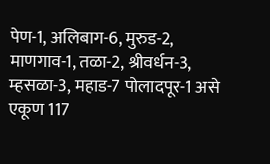पेण-1, अलिबाग-6, मुरुड-2, माणगाव-1, तळा-2, श्रीवर्धन-3, म्हसळा-3, महाड-7 पोलादपूर-1 असे एकूण 117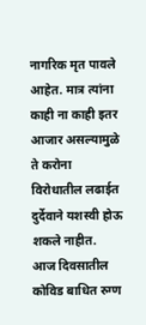नागरिक मृत पावले आहेत. मात्र त्यांना काही ना काही इतर आजार असल्यामुळे ते करोना विरोधातील लढाईत दुर्देवाने यशस्वी होऊ शकले नाहीत.
आज दिवसातील कोविड बाधित रुग्ण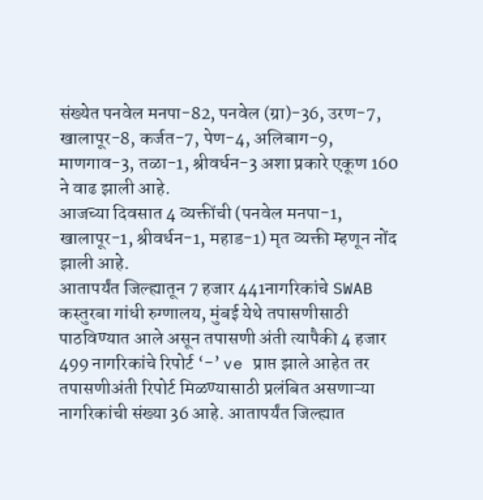संख्येत पनवेल मनपा-82, पनवेल (ग्रा)-36, उरण-7, खालापूर-8, कर्जत-7, पेण-4, अलिबाग-9, माणगाव-3, तळा-1, श्रीवर्धन-3 अशा प्रकारे एकूण 160 ने वाढ झाली आहे.
आजच्या दिवसात 4 व्यक्तींची (पनवेल मनपा-1, खालापूर-1, श्रीवर्धन-1, महाड-1) मृत व्यक्ती म्हणून नोंद झाली आहे.
आतापर्यंत जिल्ह्यातून 7 हजार 441नागरिकांचे SWAB कस्तुरबा गांधी रुग्णालय, मुंबई येथे तपासणीसाठी पाठविण्यात आले असून तपासणी अंती त्यापैकी 4 हजार 499 नागरिकांचे रिपोर्ट ‘-’ ve प्राप्त झाले आहेत तर तपासणीअंती रिपोर्ट मिळण्यासाठी प्रलंबित असणाऱ्या नागरिकांची संख्या 36 आहे. आतापर्यंत जिल्ह्यात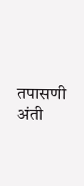तपासणी अंती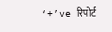‘+’ve रिपोर्ट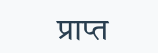प्राप्त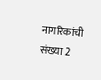नागरिकांची संख्या 2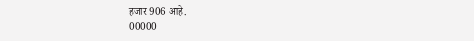हजार 906 आहे.
00000